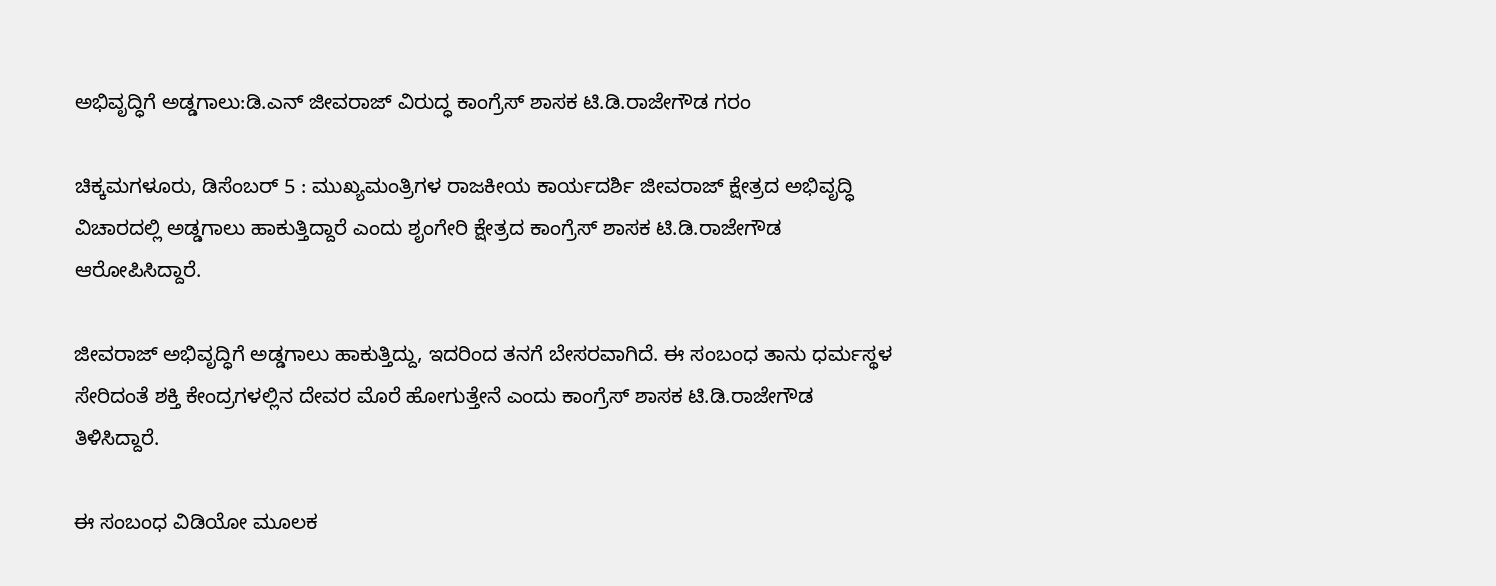ಅಭಿವೃದ್ಧಿಗೆ ಅಡ್ಡಗಾಲು:ಡಿ.ಎನ್‌ ಜೀವರಾಜ್‌ ವಿರುದ್ಧ ಕಾಂಗ್ರೆಸ್ ಶಾಸಕ ಟಿ.ಡಿ.ರಾಜೇಗೌಡ ಗರಂ

ಚಿಕ್ಕಮಗಳೂರು, ಡಿಸೆಂಬರ್‌ 5 : ಮುಖ್ಯಮಂತ್ರಿಗಳ ರಾಜಕೀಯ ಕಾರ್ಯದರ್ಶಿ ಜೀವರಾಜ್ ಕ್ಷೇತ್ರದ ಅಭಿವೃದ್ಧಿ ವಿಚಾರದಲ್ಲಿ ಅಡ್ಡಗಾಲು ಹಾಕುತ್ತಿದ್ದಾರೆ ಎಂದು ಶೃಂಗೇರಿ ಕ್ಷೇತ್ರದ ಕಾಂಗ್ರೆಸ್ ಶಾಸಕ ಟಿ.ಡಿ.ರಾಜೇಗೌಡ ಆರೋಪಿಸಿದ್ದಾರೆ.

ಜೀವರಾಜ್ ಅಭಿವೃದ್ಧಿಗೆ ಅಡ್ಡಗಾಲು ಹಾಕುತ್ತಿದ್ದು, ಇದರಿಂದ ತನಗೆ ಬೇಸರವಾಗಿದೆ. ಈ ಸಂಬಂಧ ತಾನು ಧರ್ಮಸ್ಥಳ ಸೇರಿದಂತೆ ಶಕ್ತಿ ಕೇಂದ್ರಗಳಲ್ಲಿನ ದೇವರ ಮೊರೆ ಹೋಗುತ್ತೇನೆ ಎಂದು ಕಾಂಗ್ರೆಸ್ ಶಾಸಕ ಟಿ.ಡಿ.ರಾಜೇಗೌಡ ತಿಳಿಸಿದ್ದಾರೆ.

ಈ ಸಂಬಂಧ ವಿಡಿಯೋ ಮೂಲಕ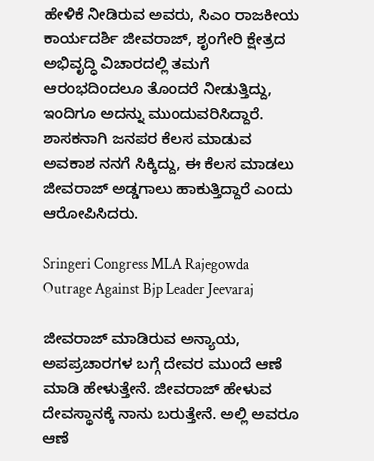ಹೇಳಿಕೆ ನೀಡಿರುವ ಅವರು, ಸಿಎಂ ರಾಜಕೀಯ ಕಾರ್ಯದರ್ಶಿ ಜೀವರಾಜ್, ಶೃಂಗೇರಿ ಕ್ಷೇತ್ರದ ಅಭಿವೃದ್ಧಿ ವಿಚಾರದಲ್ಲಿ ತಮಗೆ ಆರಂಭದಿಂದಲೂ ತೊಂದರೆ ನೀಡುತ್ತಿದ್ದು, ಇಂದಿಗೂ ಅದನ್ನು ಮುಂದುವರಿಸಿದ್ದಾರೆ. ಶಾಸಕನಾಗಿ ಜನಪರ ಕೆಲಸ ಮಾಡುವ ಅವಕಾಶ ನನಗೆ ಸಿಕ್ಕಿದ್ದು, ಈ ಕೆಲಸ ಮಾಡಲು ಜೀವರಾಜ್ ಅಡ್ಡಗಾಲು ಹಾಕುತ್ತಿದ್ದಾರೆ ಎಂದು ಆರೋಪಿಸಿದರು.

Sringeri Congress MLA Rajegowda Outrage Against Bjp Leader Jeevaraj

ಜೀವರಾಜ್ ಮಾಡಿರುವ ಅನ್ಯಾಯ, ಅಪಪ್ರಚಾರಗಳ ಬಗ್ಗೆ ದೇವರ ಮುಂದೆ ಆಣೆ ಮಾಡಿ ಹೇಳುತ್ತೇನೆ. ಜೀವರಾಜ್ ಹೇಳುವ ದೇವಸ್ಥಾನಕ್ಕೆ ನಾನು ಬರುತ್ತೇನೆ. ಅಲ್ಲಿ ಅವರೂ ಆಣೆ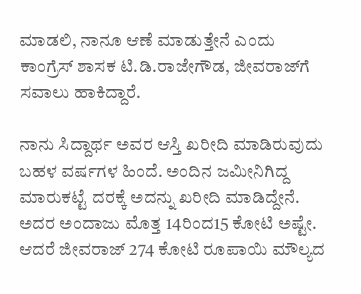ಮಾಡಲಿ, ನಾನೂ ಆಣೆ ಮಾಡುತ್ತೇನೆ ಎಂದು ಕಾಂಗ್ರೆಸ್ ಶಾಸಕ ಟಿ.ಡಿ.ರಾಜೇಗೌಡ, ಜೀವರಾಜ್‌ಗೆ ಸವಾಲು ಹಾಕಿದ್ದಾರೆ.

ನಾನು ಸಿದ್ದಾರ್ಥ ಅವರ ಆಸ್ತಿ ಖರೀದಿ ಮಾಡಿರುವುದು ಬಹಳ ವರ್ಷಗಳ ಹಿಂದೆ. ಅಂದಿನ ಜಮೀನಿಗಿದ್ದ ಮಾರುಕಟ್ಟೆ ದರಕ್ಕೆ ಅದನ್ನು ಖರೀದಿ ಮಾಡಿದ್ದೇನೆ. ಅದರ ಅಂದಾಜು ಮೊತ್ತ 14ರಿಂದ15 ಕೋಟಿ ಅಷ್ಟೇ. ಆದರೆ ಜೀವರಾಜ್ 274 ಕೋಟಿ ರೂಪಾಯಿ ಮೌಲ್ಯದ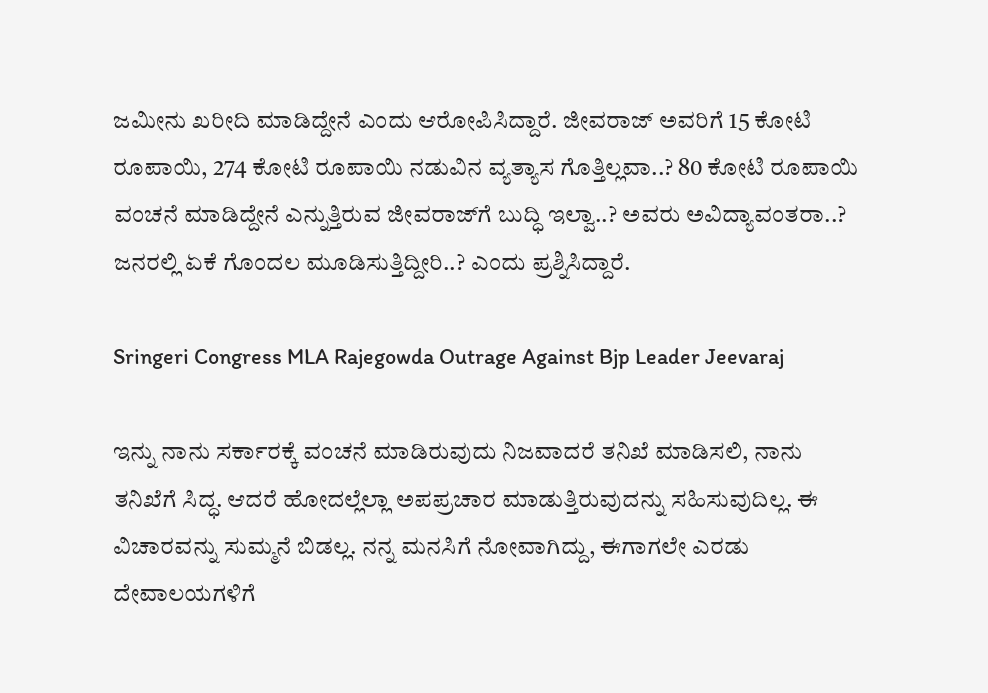ಜಮೀನು ಖರೀದಿ ಮಾಡಿದ್ದೇನೆ ಎಂದು ಆರೋಪಿಸಿದ್ದಾರೆ. ಜೀವರಾಜ್ ಅವರಿಗೆ 15 ಕೋಟಿ ರೂಪಾಯಿ, 274 ಕೋಟಿ ರೂಪಾಯಿ ನಡುವಿನ ವ್ಯತ್ಯಾಸ ಗೊತ್ತಿಲ್ಲವಾ..? 80 ಕೋಟಿ ರೂಪಾಯಿ ವಂಚನೆ ಮಾಡಿದ್ದೇನೆ ಎನ್ನುತ್ತಿರುವ ಜೀವರಾಜ್‍ಗೆ ಬುದ್ಧಿ ಇಲ್ವಾ..? ಅವರು ಅವಿದ್ಯಾವಂತರಾ..? ಜನರಲ್ಲಿ ಏಕೆ ಗೊಂದಲ ಮೂಡಿಸುತ್ತಿದ್ದೀರಿ..? ಎಂದು ಪ್ರಶ್ನಿಸಿದ್ದಾರೆ.

Sringeri Congress MLA Rajegowda Outrage Against Bjp Leader Jeevaraj

ಇನ್ನು ನಾನು ಸರ್ಕಾರಕ್ಕೆ ವಂಚನೆ ಮಾಡಿರುವುದು ನಿಜವಾದರೆ ತನಿಖೆ ಮಾಡಿಸಲಿ, ನಾನು ತನಿಖೆಗೆ ಸಿದ್ಧ. ಆದರೆ ಹೋದಲ್ಲೆಲ್ಲಾ ಅಪಪ್ರಚಾರ ಮಾಡುತ್ತಿರುವುದನ್ನು ಸಹಿಸುವುದಿಲ್ಲ. ಈ ವಿಚಾರವನ್ನು ಸುಮ್ಮನೆ ಬಿಡಲ್ಲ. ನನ್ನ ಮನಸಿಗೆ ನೋವಾಗಿದ್ದು, ಈಗಾಗಲೇ ಎರಡು ದೇವಾಲಯಗಳಿಗೆ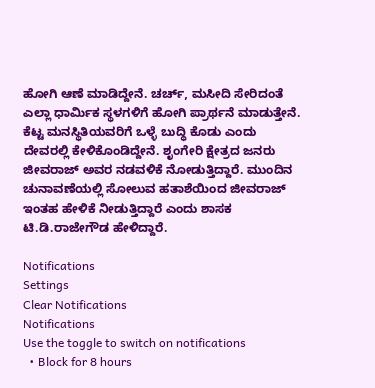ಹೋಗಿ ಆಣೆ ಮಾಡಿದ್ದೇನೆ. ಚರ್ಚ್‌, ಮಸೀದಿ ಸೇರಿದಂತೆ ಎಲ್ಲಾ ಧಾರ್ಮಿಕ ಸ್ಥಳಗಳಿಗೆ ಹೋಗಿ ಪ್ರಾರ್ಥನೆ ಮಾಡುತ್ತೇನೆ. ಕೆಟ್ಟ ಮನಸ್ಥಿತಿಯವರಿಗೆ ಒಳ್ಳೆ ಬುದ್ಧಿ ಕೊಡು ಎಂದು ದೇವರಲ್ಲಿ ಕೇಳಿಕೊಂಡಿದ್ದೇನೆ. ಶೃಂಗೇರಿ ಕ್ಷೇತ್ರದ ಜನರು ಜೀವರಾಜ್ ಅವರ ನಡವಳಿಕೆ ನೋಡುತ್ತಿದ್ದಾರೆ. ಮುಂದಿನ ಚುನಾವಣೆಯಲ್ಲಿ ಸೋಲುವ ಹತಾಶೆಯಿಂದ ಜೀವರಾಜ್ ಇಂತಹ ಹೇಳಿಕೆ ನೀಡುತ್ತಿದ್ದಾರೆ ಎಂದು ಶಾಸಕ ಟಿ.ಡಿ.ರಾಜೇಗೌಡ ಹೇಳಿದ್ದಾರೆ.

Notifications
Settings
Clear Notifications
Notifications
Use the toggle to switch on notifications
  • Block for 8 hours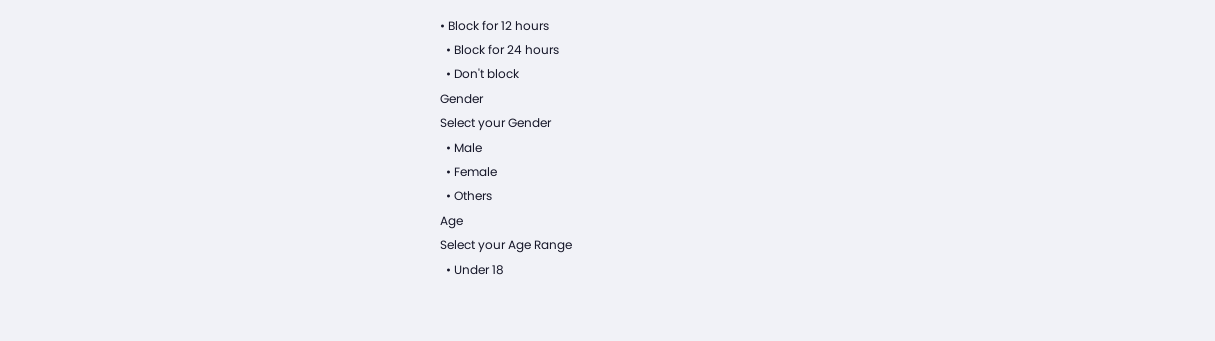• Block for 12 hours
  • Block for 24 hours
  • Don't block
Gender
Select your Gender
  • Male
  • Female
  • Others
Age
Select your Age Range
  • Under 18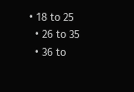• 18 to 25
  • 26 to 35
  • 36 to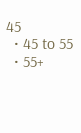45
  • 45 to 55
  • 55+